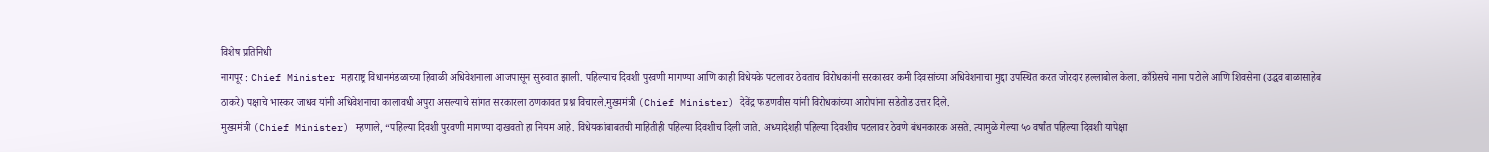विशेष प्रतिनिधी
नागपूर : Chief Minister महाराष्ट्र विधानमंडळाच्या हिवाळी अधिवेशनाला आजपासून सुरुवात झाली. पहिल्याच दिवशी पुरवणी मागण्या आणि काही विधेयके पटलावर ठेवताच विरोधकांनी सरकारवर कमी दिवसांच्या अधिवेशनाचा मुद्दा उपस्थित करत जोरदार हल्लाबोल केला. काँग्रेसचे नाना पटोले आणि शिवसेना (उद्धव बाळासाहेब ठाकरे) पक्षाचे भास्कर जाधव यांनी अधिवेशनाचा कालावधी अपुरा असल्याचे सांगत सरकारला ठणकावत प्रश्न विचारले.मुख्यमंत्री (Chief Minister) देवेंद्र फडणवीस यांनी विरोधकांच्या आरोपांना सडेतोड उत्तर दिले.
मुख्यमंत्री (Chief Minister) म्हणाले, “पहिल्या दिवशी पुरवणी मागण्या दाखवतो हा नियम आहे. विधेयकांबाबतची माहितीही पहिल्या दिवशीच दिली जाते. अध्यादेशही पहिल्या दिवशीच पटलावर ठेवणे बंधनकारक असते. त्यामुळे गेल्या ५० वर्षांत पहिल्या दिवशी यापेक्षा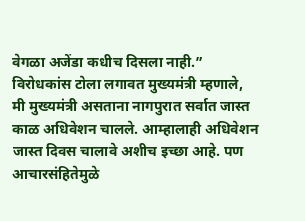वेगळा अजेंडा कधीच दिसला नाही.”
विरोधकांस टोला लगावत मुख्यमंत्री म्हणाले,
मी मुख्यमंत्री असताना नागपुरात सर्वात जास्त काळ अधिवेशन चालले. आम्हालाही अधिवेशन जास्त दिवस चालावे अशीच इच्छा आहे. पण आचारसंहितेमुळे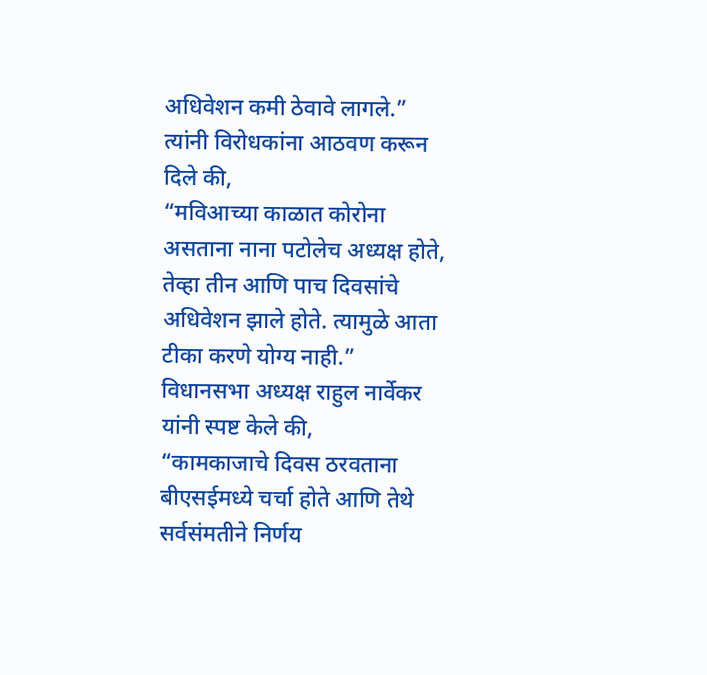अधिवेशन कमी ठेवावे लागले.”
त्यांनी विरोधकांना आठवण करून दिले की,
“मविआच्या काळात कोरोना असताना नाना पटोलेच अध्यक्ष होते, तेव्हा तीन आणि पाच दिवसांचे अधिवेशन झाले होते. त्यामुळे आता टीका करणे योग्य नाही.”
विधानसभा अध्यक्ष राहुल नार्वेकर यांनी स्पष्ट केले की,
“कामकाजाचे दिवस ठरवताना बीएसईमध्ये चर्चा होते आणि तेथे सर्वसंमतीने निर्णय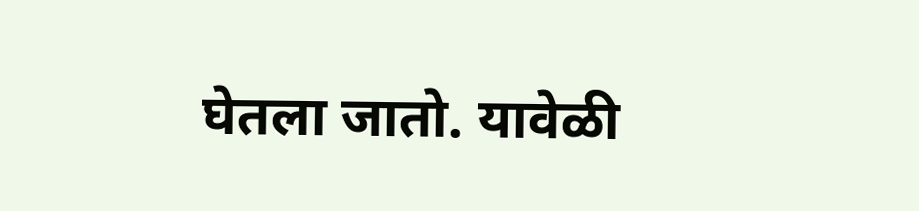घेतला जातो. यावेळी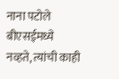नाना पटोले बीएसईमध्ये नव्हते, त्यांची काही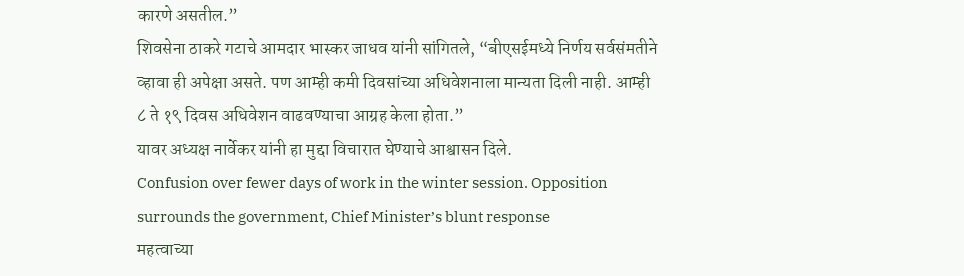कारणे असतील.”
शिवसेना ठाकरे गटाचे आमदार भास्कर जाधव यांनी सांगितले, “बीएसईमध्ये निर्णय सर्वसंमतीने व्हावा ही अपेक्षा असते. पण आम्ही कमी दिवसांच्या अधिवेशनाला मान्यता दिली नाही. आम्ही ८ ते १९ दिवस अधिवेशन वाढवण्याचा आग्रह केला होता.”
यावर अध्यक्ष नार्वेकर यांनी हा मुद्दा विचारात घेण्याचे आश्वासन दिले.
Confusion over fewer days of work in the winter session. Opposition surrounds the government, Chief Minister’s blunt response
महत्वाच्या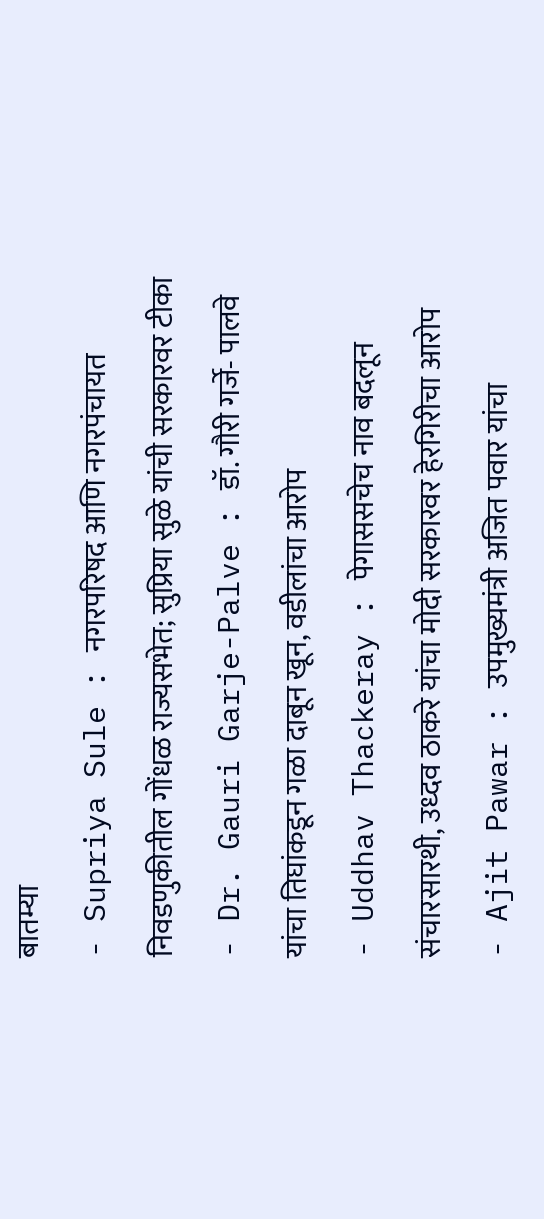बातम्या
- Supriya Sule : नगरपरिषद आणि नगरपंचायत निवडणुकीतील गोंधळ राज्यसभेत; सुप्रिया सुळे यांची सरकारवर टीका
- Dr. Gauri Garje-Palve : डॉ. गौरी गर्जे- पालवे यांचा तिघांकडून गळा दाबून खून, वडीलांचा आरोप
- Uddhav Thackeray : पेगाससचेच नाव बदलून संचारसारथी, उध्दव ठाकरे यांचा मोदी सरकारवर हेरगिरीचा आरोप
- Ajit Pawar : उपमुख्यमंत्री अजित पवार यांचा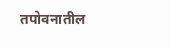तपोवनातील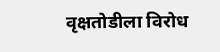वृक्षतोडीला विरोध